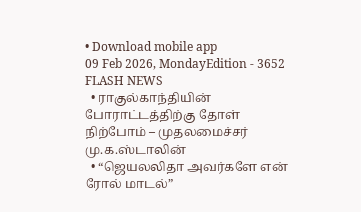• Download mobile app
09 Feb 2026, MondayEdition - 3652
FLASH NEWS
  • ராகுல்காந்தியின் போராட்டத்திற்கு தோள் நிற்போம் – முதலமைச்சர் மு.க.ஸ்டாலின்
  • “ஜெயலலிதா அவர்களே என் ரோல் மாடல்”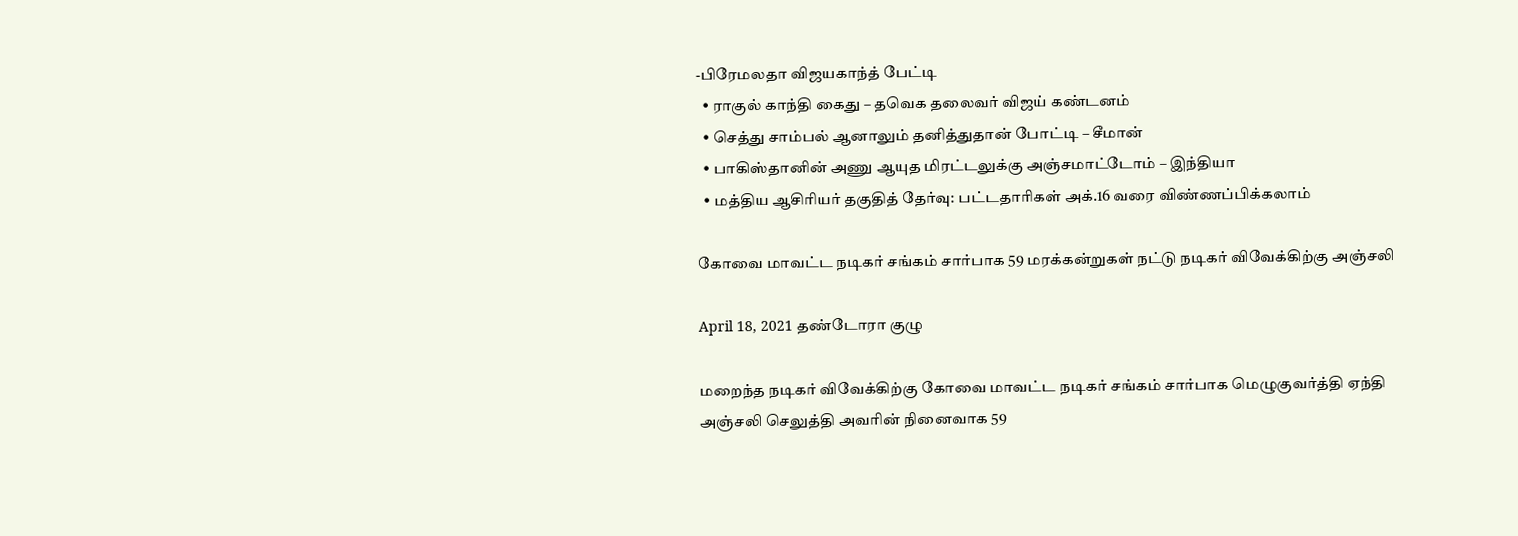-பிரேமலதா விஜயகாந்த் பேட்டி
  • ராகுல் காந்தி கைது – தவெக தலைவர் விஜய் கண்டனம்
  • செத்து சாம்பல் ஆனாலும் தனித்துதான் போட்டி – சீமான்
  • பாகிஸ்தானின் அணு ஆயுத மிரட்டலுக்கு அஞ்சமாட்டோம் – இந்தியா
  • மத்திய ஆசிரியர் தகுதித் தேர்வு: பட்டதாரிகள் அக்.16 வரை விண்ணப்பிக்கலாம்

கோவை மாவட்ட நடிகர் சங்கம் சார்பாக 59 மரக்கன்றுகள் நட்டு நடிகர் விவேக்கிற்கு அஞ்சலி

April 18, 2021 தண்டோரா குழு

மறைந்த நடிகர் விவேக்கிற்கு கோவை மாவட்ட நடிகர் சங்கம் சார்பாக மெழுகுவர்த்தி ஏந்தி அஞ்சலி செலுத்தி அவரின் நினைவாக 59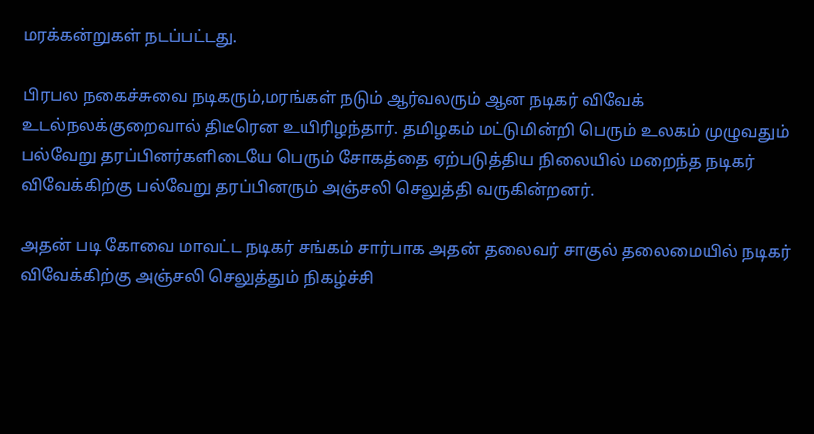மரக்கன்றுகள் நடப்பட்டது.

பிரபல நகைச்சுவை நடிகரும்,மரங்கள் நடும் ஆர்வலரும் ஆன நடிகர் விவேக் உடல்நலக்குறைவால் திடீரென உயிரிழந்தார். தமிழகம் மட்டுமின்றி பெரும் உலகம் முழுவதும் பல்வேறு தரப்பினர்களிடையே பெரும் சோகத்தை ஏற்படுத்திய நிலையில் மறைந்த நடிகர் விவேக்கிற்கு பல்வேறு தரப்பினரும் அஞ்சலி செலுத்தி வருகின்றனர்.

அதன் படி கோவை மாவட்ட நடிகர் சங்கம் சார்பாக அதன் தலைவர் சாகுல் தலைமையில் நடிகர் விவேக்கிற்கு அஞ்சலி செலுத்தும் நிகழ்ச்சி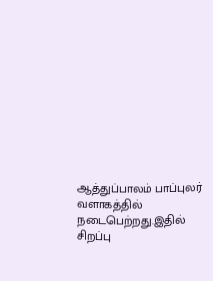ஆத்துப்பாலம் பாப்புலர் வளாகத்தில் நடைபெற்றது.இதில் சிறப்பு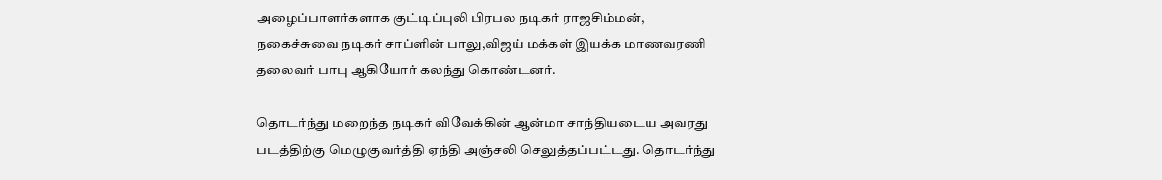அழைப்பாளர்களாக குட்டிப்புலி பிரபல நடிகர் ராஜசிம்மன், நகைச்சுவை நடிகர் சாப்ளின் பாலு,விஜய் மக்கள் இயக்க மாணவரணி தலைவர் பாபு ஆகியோர் கலந்து கொண்டனர்.

தொடர்ந்து மறைந்த நடிகர் விவேக்கின் ஆன்மா சாந்தியடைய அவரது படத்திற்கு மெழுகுவர்த்தி ஏந்தி அஞ்சலி செலுத்தப்பட்டது. தொடர்ந்து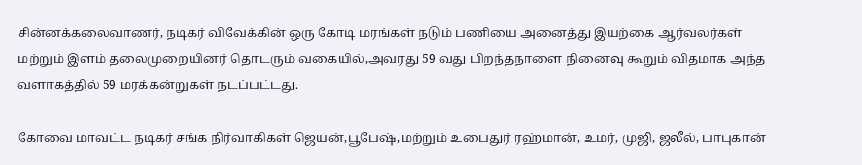சின்னக்கலைவாணர், நடிகர் விவேக்கின் ஒரு கோடி மரங்கள் நடும் பணியை அனைத்து இயற்கை ஆர்வலர்கள் மற்றும் இளம் தலைமுறையினர் தொடரும் வகையில்,அவரது 59 வது பிறந்தநாளை நினைவு கூறும் விதமாக அந்த வளாகத்தில் 59 மரக்கன்றுகள் நடப்பட்டது.

கோவை மாவட்ட நடிகர் சங்க நிர்வாகிகள் ஜெயன்,பூபேஷ்,மற்றும் உபைதுர் ரஹ்மான், உமர், முஜி, ஜலீல், பாபுகான்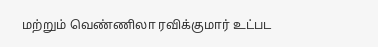மற்றும் வெண்ணிலா ரவிக்குமார் உட்பட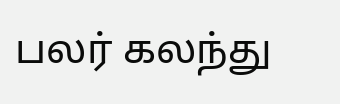பலர் கலந்து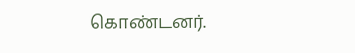கொண்டனர்.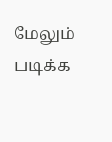மேலும் படிக்க